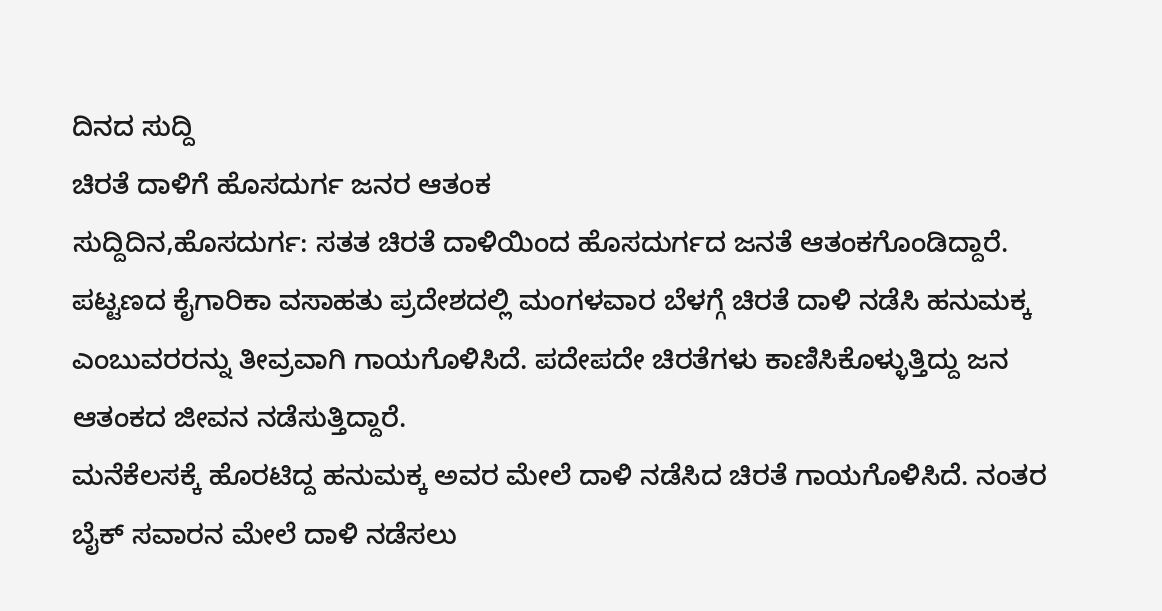ದಿನದ ಸುದ್ದಿ
ಚಿರತೆ ದಾಳಿಗೆ ಹೊಸದುರ್ಗ ಜನರ ಆತಂಕ
ಸುದ್ದಿದಿನ,ಹೊಸದುರ್ಗ: ಸತತ ಚಿರತೆ ದಾಳಿಯಿಂದ ಹೊಸದುರ್ಗದ ಜನತೆ ಆತಂಕಗೊಂಡಿದ್ದಾರೆ. ಪಟ್ಟಣದ ಕೈಗಾರಿಕಾ ವಸಾಹತು ಪ್ರದೇಶದಲ್ಲಿ ಮಂಗಳವಾರ ಬೆಳಗ್ಗೆ ಚಿರತೆ ದಾಳಿ ನಡೆಸಿ ಹನುಮಕ್ಕ ಎಂಬುವರರನ್ನು ತೀವ್ರವಾಗಿ ಗಾಯಗೊಳಿಸಿದೆ. ಪದೇಪದೇ ಚಿರತೆಗಳು ಕಾಣಿಸಿಕೊಳ್ಳುತ್ತಿದ್ದು ಜನ ಆತಂಕದ ಜೀವನ ನಡೆಸುತ್ತಿದ್ದಾರೆ.
ಮನೆಕೆಲಸಕ್ಕೆ ಹೊರಟಿದ್ದ ಹನುಮಕ್ಕ ಅವರ ಮೇಲೆ ದಾಳಿ ನಡೆಸಿದ ಚಿರತೆ ಗಾಯಗೊಳಿಸಿದೆ. ನಂತರ ಬೈಕ್ ಸವಾರನ ಮೇಲೆ ದಾಳಿ ನಡೆಸಲು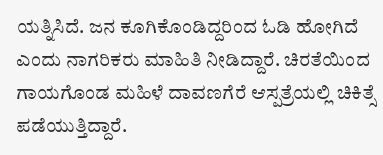ಯತ್ನಿಸಿದೆ. ಜನ ಕೂಗಿಕೊಂಡಿದ್ದರಿಂದ ಓಡಿ ಹೋಗಿದೆ ಎಂದು ನಾಗರಿಕರು ಮಾಹಿತಿ ನೀಡಿದ್ದಾರೆ. ಚಿರತೆಯಿಂದ ಗಾಯಗೊಂಡ ಮಹಿಳೆ ದಾವಣಗೆರೆ ಆಸ್ಪತ್ರೆಯಲ್ಲಿ ಚಿಕಿತ್ಸೆ ಪಡೆಯುತ್ತಿದ್ದಾರೆ.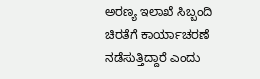ಅರಣ್ಯ ಇಲಾಖೆ ಸಿಬ್ಬಂದಿ ಚಿರತೆಗೆ ಕಾರ್ಯಾಚರಣೆ ನಡೆಸುತ್ತಿದ್ದಾರೆ ಎಂದು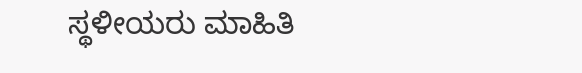ಸ್ಥಳೀಯರು ಮಾಹಿತಿ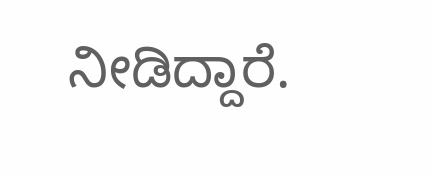ನೀಡಿದ್ದಾರೆ.